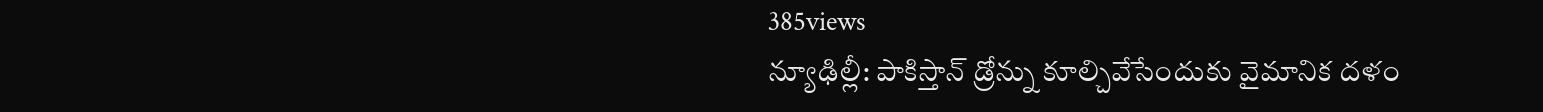385views
న్యూఢిల్లీ: పాకిస్తాన్ డ్రోన్ను కూల్చివేసేందుకు వైమానిక దళం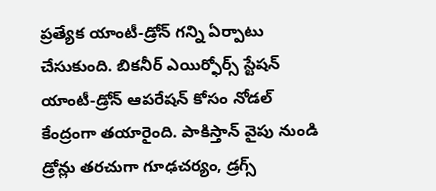ప్రత్యేక యాంటీ-డ్రోన్ గన్ని ఏర్పాటు చేసుకుంది. బికనీర్ ఎయిర్ఫోర్స్ స్టేషన్ యాంటీ-డ్రోన్ ఆపరేషన్ కోసం నోడల్ కేంద్రంగా తయారైంది. పాకిస్తాన్ వైపు నుండి డ్రోన్లు తరచుగా గూఢచర్యం, డ్రగ్స్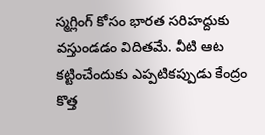స్మగ్లింగ్ కోసం భారత సరిహద్దుకు వస్తుండడం విదితమే. వీటి ఆట కట్టించేందుకు ఎప్పటికప్పుడు కేంద్రం కొత్త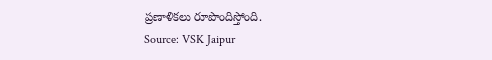ప్రణాళికలు రూపొందిస్తోంది.
Source: VSK Jaipur